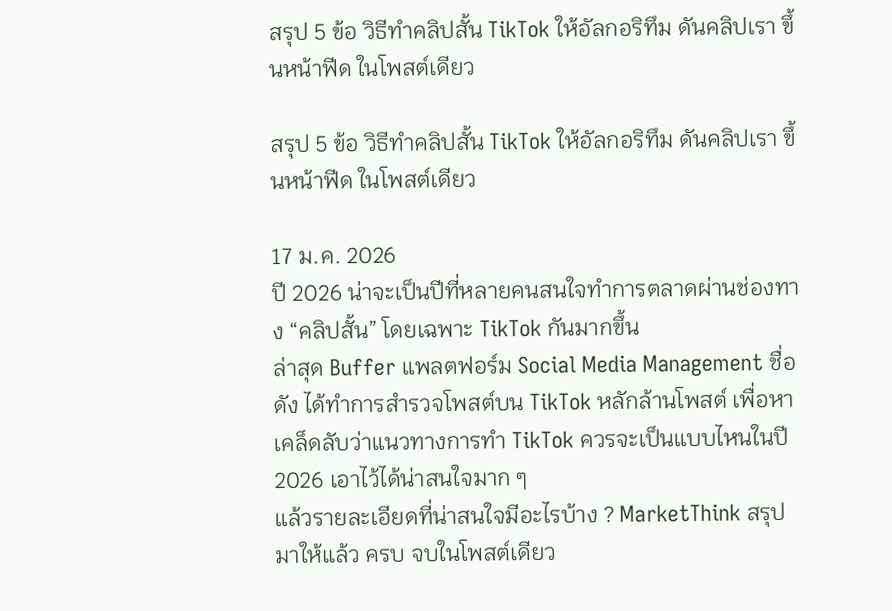สรุป 5 ข้อ วิธีทำคลิปสั้น TikTok ให้อัลกอริทึม ดันคลิปเรา ขึ้นหน้าฟีด ในโพสต์เดียว

สรุป 5 ข้อ วิธีทำคลิปสั้น TikTok ให้อัลกอริทึม ดันคลิปเรา ขึ้นหน้าฟีด ในโพสต์เดียว

17 ม.ค. 2026
ปี 2026 น่าจะเป็นปีที่หลายคนสนใจทำการตลาดผ่านช่องทาง “คลิปสั้น” โดยเฉพาะ TikTok กันมากขึ้น
ล่าสุด Buffer แพลตฟอร์ม Social Media Management ชื่อดัง ได้ทำการสำรวจโพสต์บน TikTok หลักล้านโพสต์ เพื่อหาเคล็ดลับว่าแนวทางการทำ TikTok ควรจะเป็นแบบไหนในปี 2026 เอาไว้ได้น่าสนใจมาก ๆ
แล้วรายละเอียดที่น่าสนใจมีอะไรบ้าง ? MarketThink สรุปมาให้แล้ว ครบ จบในโพสต์เดียว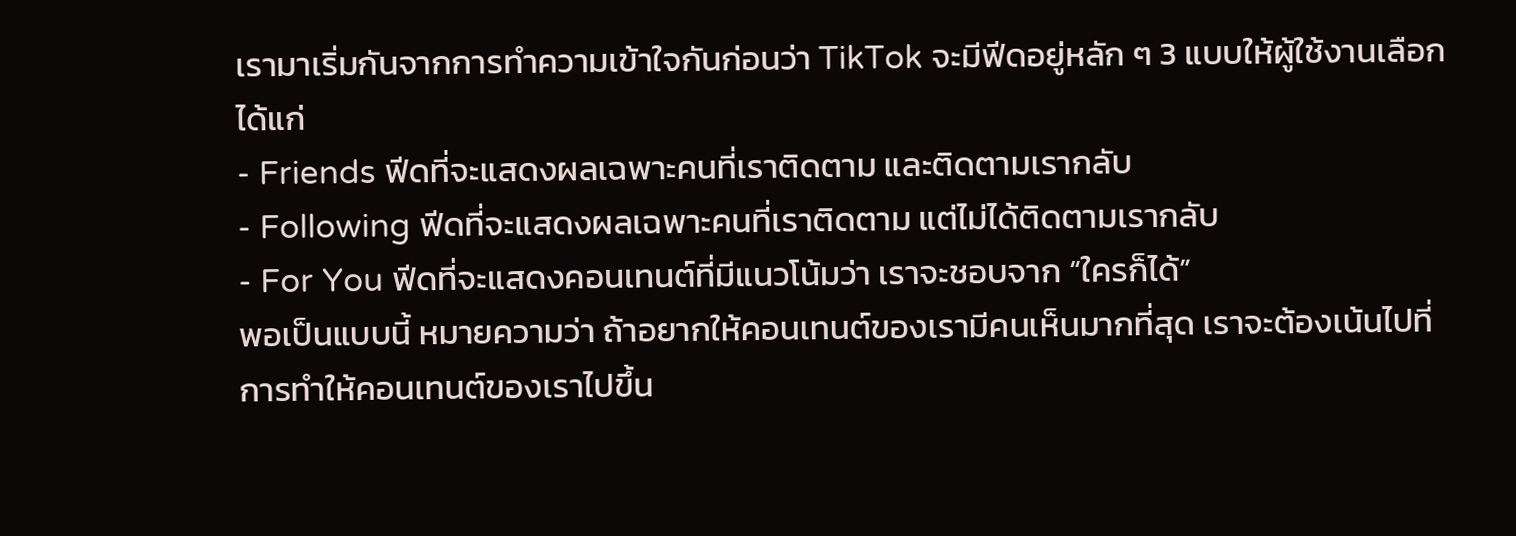เรามาเริ่มกันจากการทำความเข้าใจกันก่อนว่า TikTok จะมีฟีดอยู่หลัก ๆ 3 แบบให้ผู้ใช้งานเลือก ได้แก่
- Friends ฟีดที่จะแสดงผลเฉพาะคนที่เราติดตาม และติดตามเรากลับ
- Following ฟีดที่จะแสดงผลเฉพาะคนที่เราติดตาม แต่ไม่ได้ติดตามเรากลับ
- For You ฟีดที่จะแสดงคอนเทนต์ที่มีแนวโน้มว่า เราจะชอบจาก “ใครก็ได้”
พอเป็นแบบนี้ หมายความว่า ถ้าอยากให้คอนเทนต์ของเรามีคนเห็นมากที่สุด เราจะต้องเน้นไปที่การทำให้คอนเทนต์ของเราไปขึ้น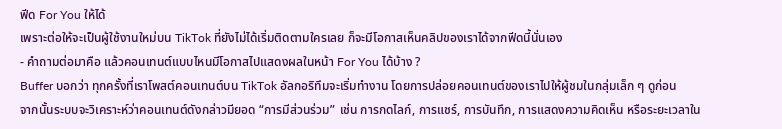ฟีด For You ให้ได้
เพราะต่อให้จะเป็นผู้ใช้งานใหม่บน TikTok ที่ยังไม่ได้เริ่มติดตามใครเลย ก็จะมีโอกาสเห็นคลิปของเราได้จากฟีดนี้นั่นเอง
- คำถามต่อมาคือ แล้วคอนเทนต์แบบไหนมีโอกาสไปแสดงผลในหน้า For You ได้บ้าง ?
Buffer บอกว่า ทุกครั้งที่เราโพสต์คอนเทนต์บน TikTok อัลกอริทึมจะเริ่มทำงาน โดยการปล่อยคอนเทนต์ของเราไปให้ผู้ชมในกลุ่มเล็ก ๆ ดูก่อน
จากนั้นระบบจะวิเคราะห์ว่าคอนเทนต์ดังกล่าวมียอด “การมีส่วนร่วม” เช่น การกดไลก์, การแชร์, การบันทึก, การแสดงความคิดเห็น หรือระยะเวลาใน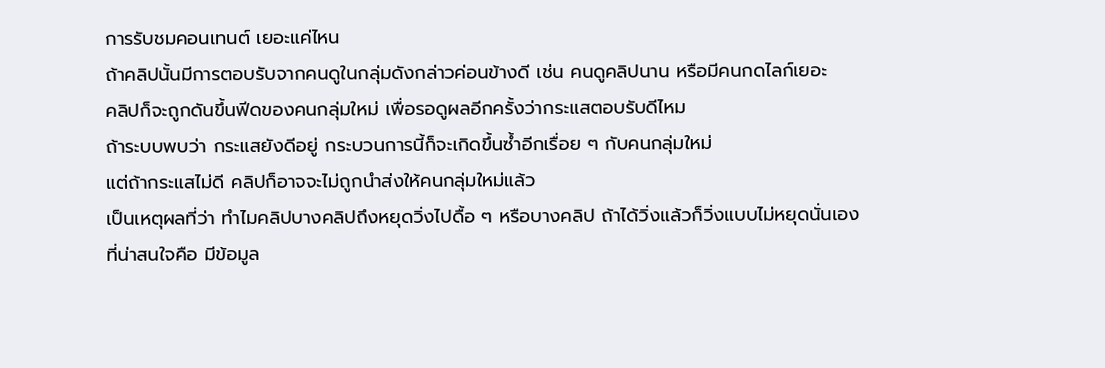การรับชมคอนเทนต์ เยอะแค่ไหน
ถ้าคลิปนั้นมีการตอบรับจากคนดูในกลุ่มดังกล่าวค่อนข้างดี เช่น คนดูคลิปนาน หรือมีคนกดไลก์เยอะ
คลิปก็จะถูกดันขึ้นฟีดของคนกลุ่มใหม่ เพื่อรอดูผลอีกครั้งว่ากระแสตอบรับดีไหม
ถ้าระบบพบว่า กระแสยังดีอยู่ กระบวนการนี้ก็จะเกิดขึ้นซ้ำอีกเรื่อย ๆ กับคนกลุ่มใหม่
แต่ถ้ากระแสไม่ดี คลิปก็อาจจะไม่ถูกนำส่งให้คนกลุ่มใหม่แล้ว
เป็นเหตุผลที่ว่า ทำไมคลิปบางคลิปถึงหยุดวิ่งไปดื้อ ๆ หรือบางคลิป ถ้าได้วิ่งแล้วก็วิ่งแบบไม่หยุดนั่นเอง
ที่น่าสนใจคือ มีข้อมูล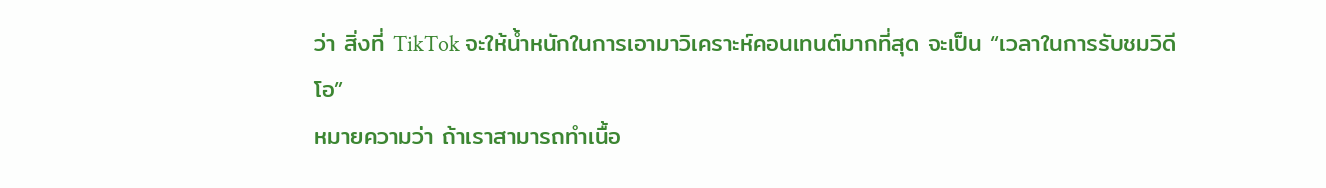ว่า สิ่งที่ TikTok จะให้น้ำหนักในการเอามาวิเคราะห์คอนเทนต์มากที่สุด จะเป็น “เวลาในการรับชมวิดีโอ”
หมายความว่า ถ้าเราสามารถทำเนื้อ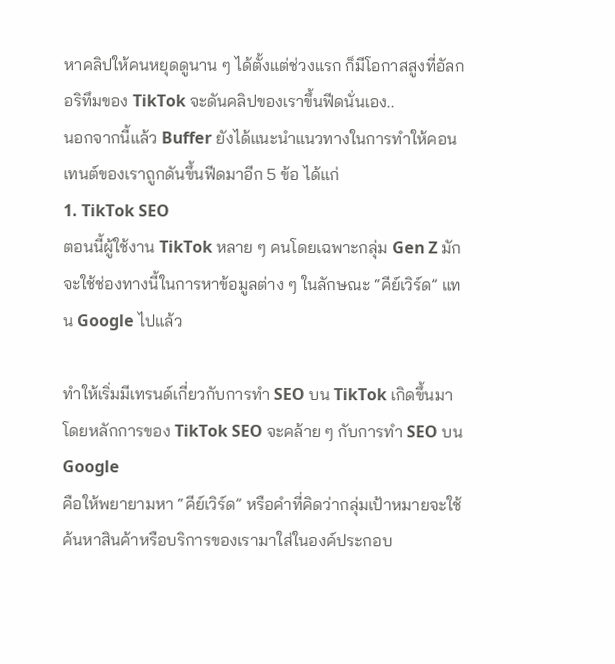หาคลิปให้คนหยุดดูนาน ๆ ได้ตั้งแต่ช่วงแรก ก็มีโอกาสสูงที่อัลกอริทึมของ TikTok จะดันคลิปของเราขึ้นฟีดนั่นเอง..
นอกจากนี้แล้ว Buffer ยังได้แนะนำแนวทางในการทำให้คอนเทนต์ของเราถูกดันขึ้นฟีดมาอีก 5 ข้อ ได้แก่
1. TikTok SEO
ตอนนี้ผู้ใช้งาน TikTok หลาย ๆ คนโดยเฉพาะกลุ่ม Gen Z มักจะใช้ช่องทางนี้ในการหาข้อมูลต่าง ๆ ในลักษณะ “คีย์เวิร์ด” แทน Google ไปแล้ว

ทำให้เริ่มมีเทรนด์เกี่ยวกับการทำ SEO บน TikTok เกิดขึ้นมา
โดยหลักการของ TikTok SEO จะคล้าย ๆ กับการทำ SEO บน Google
คือให้พยายามหา “คีย์เวิร์ด” หรือคำที่คิดว่ากลุ่มเป้าหมายจะใช้ค้นหาสินค้าหรือบริการของเรามาใส่ในองค์ประกอบ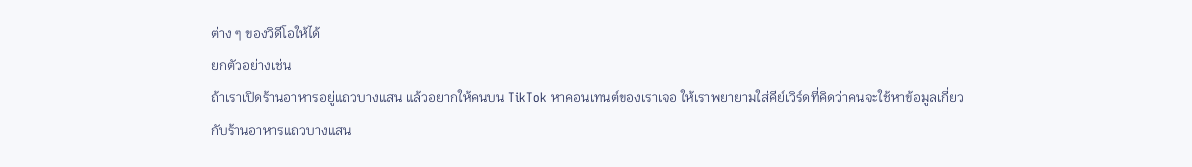ต่าง ๆ ของวิดีโอให้ได้
ยกตัวอย่างเช่น
ถ้าเราเปิดร้านอาหารอยู่แถวบางแสน แล้วอยากให้คนบน TikTok หาคอนเทนต์ของเราเจอ ให้เราพยายามใส่คีย์เวิร์ดที่คิดว่าคนจะใช้หาข้อมูลเกี่ยวกับร้านอาหารแถวบางแสน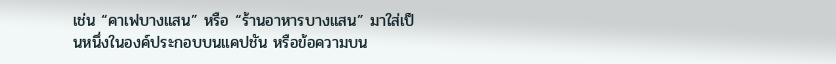เช่น “คาเฟบางแสน” หรือ “ร้านอาหารบางแสน” มาใส่เป็นหนึ่งในองค์ประกอบบนแคปชัน หรือข้อความบน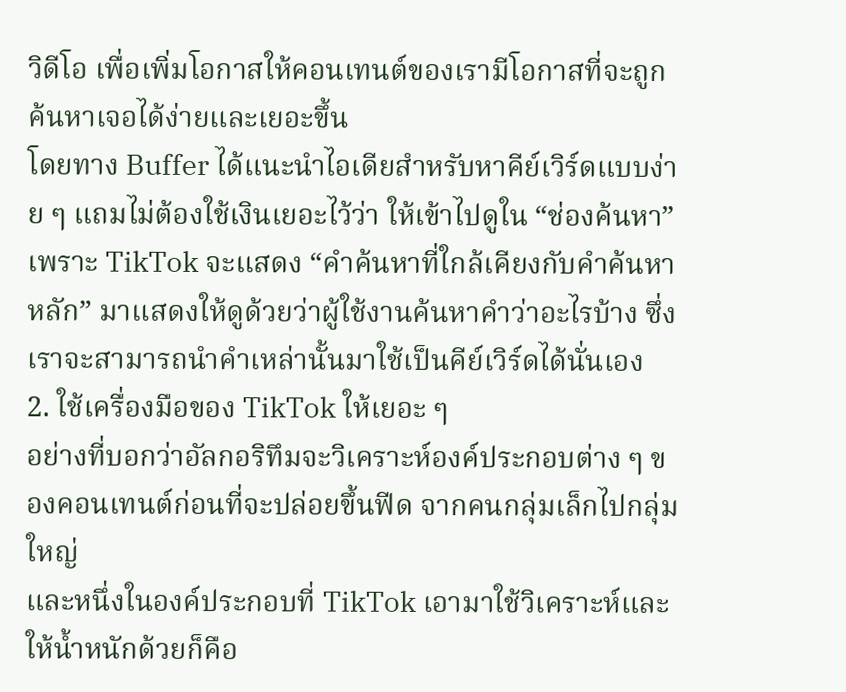วิดีโอ เพื่อเพิ่มโอกาสให้คอนเทนต์ของเรามีโอกาสที่จะถูกค้นหาเจอได้ง่ายและเยอะขึ้น
โดยทาง Buffer ได้แนะนำไอเดียสำหรับหาคีย์เวิร์ดแบบง่าย ๆ แถมไม่ต้องใช้เงินเยอะไว้ว่า ให้เข้าไปดูใน “ช่องค้นหา”
เพราะ TikTok จะแสดง “คำค้นหาที่ใกล้เคียงกับคำค้นหาหลัก” มาแสดงให้ดูด้วยว่าผู้ใช้งานค้นหาคำว่าอะไรบ้าง ซึ่งเราจะสามารถนำคำเหล่านั้นมาใช้เป็นคีย์เวิร์ดได้นั่นเอง
2. ใช้เครื่องมือของ TikTok ให้เยอะ ๆ
อย่างที่บอกว่าอัลกอริทึมจะวิเคราะห์องค์ประกอบต่าง ๆ ของคอนเทนต์ก่อนที่จะปล่อยขึ้นฟีด จากคนกลุ่มเล็กไปกลุ่มใหญ่
และหนึ่งในองค์ประกอบที่ TikTok เอามาใช้วิเคราะห์และให้น้ำหนักด้วยก็คือ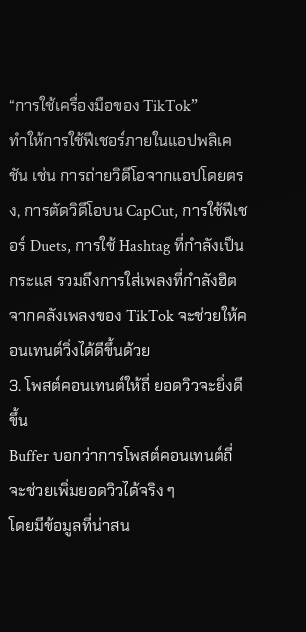“การใช้เครื่องมือของ TikTok”
ทำให้การใช้ฟีเชอร์ภายในแอปพลิเคชัน เช่น การถ่ายวิดีโอจากแอปโดยตรง, การตัดวิดีโอบน CapCut, การใช้ฟีเชอร์ Duets, การใช้ Hashtag ที่กำลังเป็นกระแส รวมถึงการใส่เพลงที่กำลังฮิตจากคลังเพลงของ TikTok จะช่วยให้คอนเทนต์วิ่งได้ดีขึ้นด้วย
3. โพสต์คอนเทนต์ให้ถี่ ยอดวิวจะยิ่งดีขึ้น
Buffer บอกว่าการโพสต์คอนเทนต์ถี่จะช่วยเพิ่มยอดวิวได้จริง ๆ
โดยมีข้อมูลที่น่าสน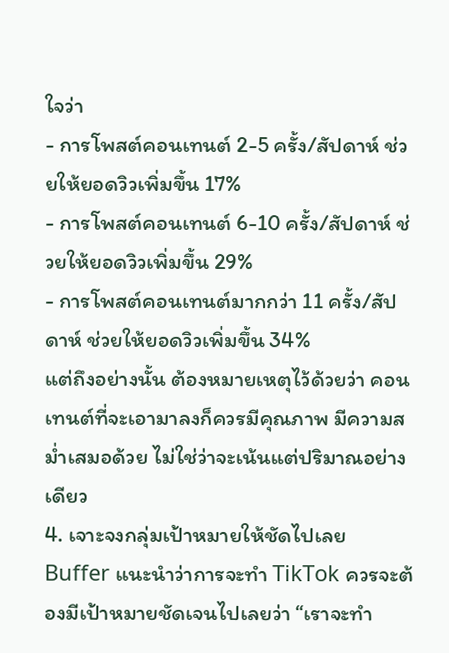ใจว่า
- การโพสต์คอนเทนต์ 2-5 ครั้ง/สัปดาห์ ช่วยให้ยอดวิวเพิ่มขึ้น 17%
- การโพสต์คอนเทนต์ 6-10 ครั้ง/สัปดาห์ ช่วยให้ยอดวิวเพิ่มขึ้น 29%
- การโพสต์คอนเทนต์มากกว่า 11 ครั้ง/สัปดาห์ ช่วยให้ยอดวิวเพิ่มขึ้น 34%
แต่ถึงอย่างนั้น ต้องหมายเหตุไว้ด้วยว่า คอนเทนต์ที่จะเอามาลงก็ควรมีคุณภาพ มีความสม่ำเสมอด้วย ไม่ใช่ว่าจะเน้นแต่ปริมาณอย่างเดียว
4. เจาะจงกลุ่มเป้าหมายให้ชัดไปเลย
Buffer แนะนำว่าการจะทำ TikTok ควรจะต้องมีเป้าหมายชัดเจนไปเลยว่า “เราจะทำ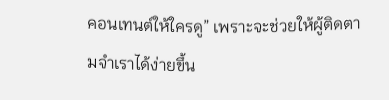คอนเทนต์ให้ใครดู” เพราะจะช่วยให้ผู้ติดตามจำเราได้ง่ายขึ้น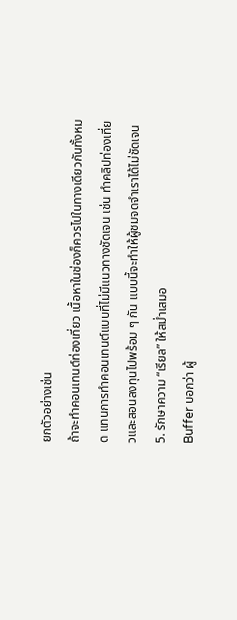ยกตัวอย่างเช่น
ถ้าจะทำคอนเทนต์ท่องเที่ยว เนื้อหาในช่องก็ควรไปในทางเดียวกันทั้งหมด แทนการทำคอนเทนต์แบบที่ไม่มีแนวทางชัดเจน เช่น ทำคลิปท่องเที่ยวและสอนลงทุนไปพร้อม ๆ กัน แบบนี้จะทำให้ผู้ชมจดจำเราได้ไม่ชัดเจน
5. รักษาความ “เรียล” ให้สม่ำเสมอ
Buffer บอกว่า ผู้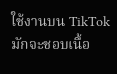ใช้งานบน TikTok มักจะชอบเนื้อ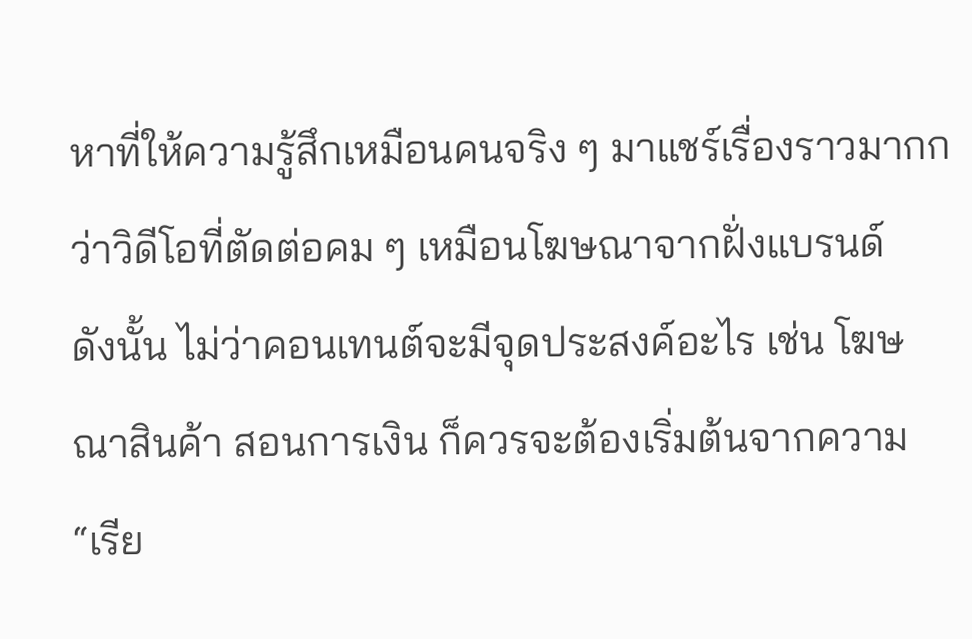หาที่ให้ความรู้สึกเหมือนคนจริง ๆ มาแชร์เรื่องราวมากกว่าวิดีโอที่ตัดต่อคม ๆ เหมือนโฆษณาจากฝั่งแบรนด์
ดังนั้น ไม่ว่าคอนเทนต์จะมีจุดประสงค์อะไร เช่น โฆษณาสินค้า สอนการเงิน ก็ควรจะต้องเริ่มต้นจากความ “เรีย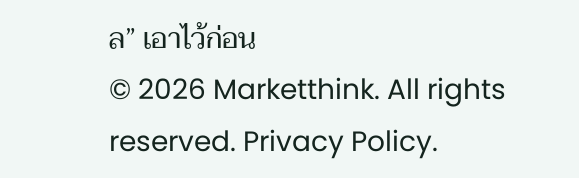ล” เอาไว้ก่อน
© 2026 Marketthink. All rights reserved. Privacy Policy.